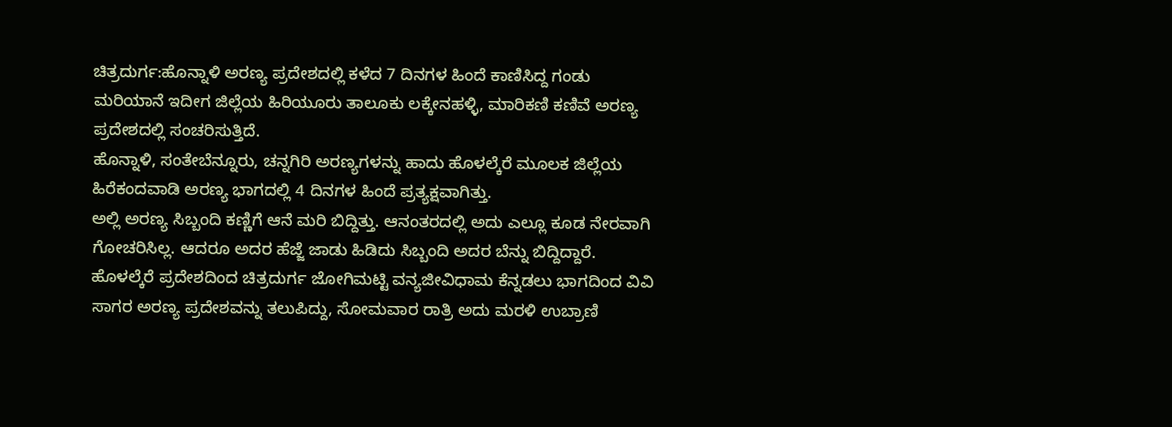ಚಿತ್ರದುರ್ಗ:ಹೊನ್ನಾಳಿ ಅರಣ್ಯ ಪ್ರದೇಶದಲ್ಲಿ ಕಳೆದ 7 ದಿನಗಳ ಹಿಂದೆ ಕಾಣಿಸಿದ್ದ ಗಂಡು ಮರಿಯಾನೆ ಇದೀಗ ಜಿಲ್ಲೆಯ ಹಿರಿಯೂರು ತಾಲೂಕು ಲಕ್ಕೇನಹಳ್ಳಿ, ಮಾರಿಕಣಿ ಕಣಿವೆ ಅರಣ್ಯ ಪ್ರದೇಶದಲ್ಲಿ ಸಂಚರಿಸುತ್ತಿದೆ.
ಹೊನ್ನಾಳಿ, ಸಂತೇಬೆನ್ನೂರು, ಚನ್ನಗಿರಿ ಅರಣ್ಯಗಳನ್ನು ಹಾದು ಹೊಳಲ್ಕೆರೆ ಮೂಲಕ ಜಿಲ್ಲೆಯ ಹಿರೆಕಂದವಾಡಿ ಅರಣ್ಯ ಭಾಗದಲ್ಲಿ 4 ದಿನಗಳ ಹಿಂದೆ ಪ್ರತ್ಯಕ್ಷವಾಗಿತ್ತು.
ಅಲ್ಲಿ ಅರಣ್ಯ ಸಿಬ್ಬಂದಿ ಕಣ್ಣಿಗೆ ಆನೆ ಮರಿ ಬಿದ್ದಿತ್ತು. ಆನಂತರದಲ್ಲಿ ಅದು ಎಲ್ಲೂ ಕೂಡ ನೇರವಾಗಿ ಗೋಚರಿಸಿಲ್ಲ. ಆದರೂ ಅದರ ಹೆಜ್ಜೆ ಜಾಡು ಹಿಡಿದು ಸಿಬ್ಬಂದಿ ಅದರ ಬೆನ್ನು ಬಿದ್ದಿದ್ದಾರೆ.
ಹೊಳಲ್ಕೆರೆ ಪ್ರದೇಶದಿಂದ ಚಿತ್ರದುರ್ಗ ಜೋಗಿಮಟ್ಟಿ ವನ್ಯಜೀವಿಧಾಮ ಕೆನ್ನಡಲು ಭಾಗದಿಂದ ವಿವಿ ಸಾಗರ ಅರಣ್ಯ ಪ್ರದೇಶವನ್ನು ತಲುಪಿದ್ದು, ಸೋಮವಾರ ರಾತ್ರಿ ಅದು ಮರಳಿ ಉಬ್ರಾಣಿ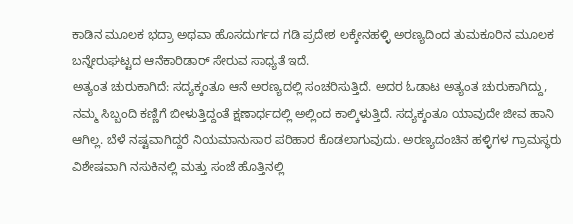ಕಾಡಿನ ಮೂಲಕ ಭದ್ರಾ ಅಥವಾ ಹೊಸದುರ್ಗದ ಗಡಿ ಪ್ರದೇಶ ಲಕ್ಕೇನಹಳ್ಳಿ ಅರಣ್ಯದಿಂದ ತುಮಕೂರಿನ ಮೂಲಕ ಬನ್ನೇರುಘಟ್ಟದ ಆನೆಕಾರಿಡಾರ್ ಸೇರುವ ಸಾಧ್ಯತೆ ಇದೆ.
ಅತ್ಯಂತ ಚುರುಕಾಗಿದೆ: ಸದ್ಯಕ್ಕಂತೂ ಆನೆ ಅರಣ್ಯದಲ್ಲಿ ಸಂಚರಿಸುತ್ತಿದೆ. ಅದರ ಓಡಾಟ ಅತ್ಯಂತ ಚುರುಕಾಗಿದ್ದು, ನಮ್ಮ ಸಿಬ್ಬಂದಿ ಕಣ್ಣಿಗೆ ಬೀಳುತ್ತಿದ್ದಂತೆ ಕ್ಷಣಾರ್ಧದಲ್ಲಿ ಅಲ್ಲಿಂದ ಕಾಲ್ಕಿಳುತ್ತಿದೆ. ಸದ್ಯಕ್ಕಂತೂ ಯಾವುದೇ ಜೀವ ಹಾನಿ ಆಗಿಲ್ಲ. ಬೆಳೆ ನಷ್ಟವಾಗಿದ್ದರೆ ನಿಯಮಾನುಸಾರ ಪರಿಹಾರ ಕೊಡಲಾಗುವುದು. ಅರಣ್ಯದಂಚಿನ ಹಳ್ಳಿಗಳ ಗ್ರಾಮಸ್ಥರು ವಿಶೇಷವಾಗಿ ನಸುಕಿನಲ್ಲಿ ಮತ್ತು ಸಂಜೆ ಹೊತ್ತಿನಲ್ಲಿ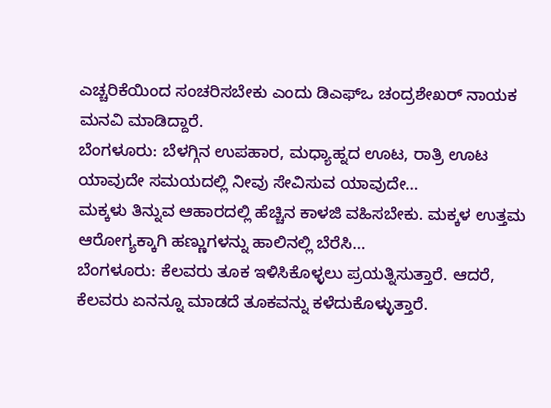ಎಚ್ಚರಿಕೆಯಿಂದ ಸಂಚರಿಸಬೇಕು ಎಂದು ಡಿಎಫ್‌ಒ ಚಂದ್ರಶೇಖರ್ ನಾಯಕ ಮನವಿ ಮಾಡಿದ್ದಾರೆ.
ಬೆಂಗಳೂರು: ಬೆಳಗ್ಗಿನ ಉಪಹಾರ, ಮಧ್ಯಾಹ್ನದ ಊಟ, ರಾತ್ರಿ ಊಟ ಯಾವುದೇ ಸಮಯದಲ್ಲಿ ನೀವು ಸೇವಿಸುವ ಯಾವುದೇ…
ಮಕ್ಕಳು ತಿನ್ನುವ ಆಹಾರದಲ್ಲಿ ಹೆಚ್ಚಿನ ಕಾಳಜಿ ವಹಿಸಬೇಕು. ಮಕ್ಕಳ ಉತ್ತಮ ಆರೋಗ್ಯಕ್ಕಾಗಿ ಹಣ್ಣುಗಳನ್ನು ಹಾಲಿನಲ್ಲಿ ಬೆರೆಸಿ…
ಬೆಂಗಳೂರು: ಕೆಲವರು ತೂಕ ಇಳಿಸಿಕೊಳ್ಳಲು ಪ್ರಯತ್ನಿಸುತ್ತಾರೆ. ಆದರೆ, ಕೆಲವರು ಏನನ್ನೂ ಮಾಡದೆ ತೂಕವನ್ನು ಕಳೆದುಕೊಳ್ಳುತ್ತಾರೆ.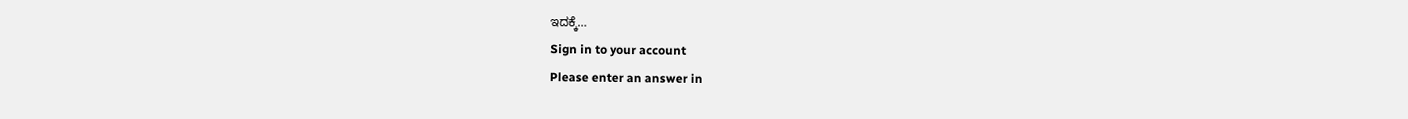ಇದಕ್ಕೆ…
Sign in to your account
Please enter an answer in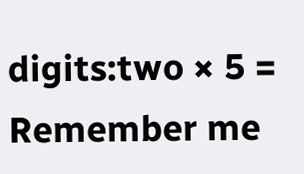digits:two × 5 =
Remember me